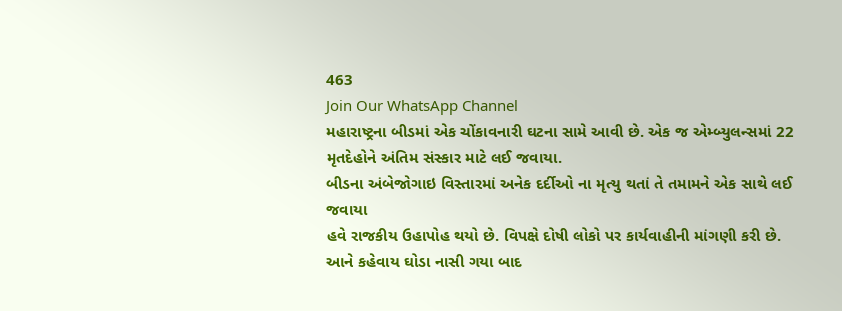463
Join Our WhatsApp Channel
મહારાષ્ટ્રના બીડમાં એક ચોંકાવનારી ઘટના સામે આવી છે. એક જ એમ્બ્યુલન્સમાં 22 મૃતદેહોને અંતિમ સંસ્કાર માટે લઈ જવાયા.
બીડના અંબેજોગાઇ વિસ્તારમાં અનેક દર્દીઓ ના મૃત્યુ થતાં તે તમામને એક સાથે લઈ જવાયા
હવે રાજકીય ઉહાપોહ થયો છે. વિપક્ષે દોષી લોકો પર કાર્યવાહીની માંગણી કરી છે.
આને કહેવાય ઘોડા નાસી ગયા બાદ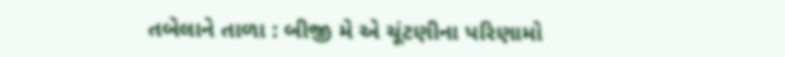તબેલાને તાળા : બીજી મે એ ચૂંટણીના પરિણામો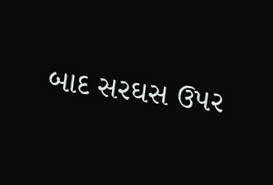બાદ સરઘસ ઉપર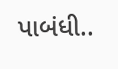પાબંધી..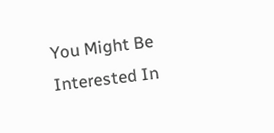You Might Be Interested In